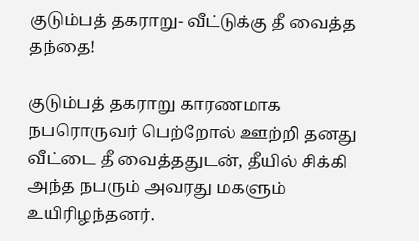குடும்பத் தகராறு- வீட்டுக்கு தீ வைத்த தந்தை!

குடும்பத் தகராறு காரணமாக நபரொருவர் பெற்றோல் ஊற்றி தனது வீட்டை தீ வைத்ததுடன், தீயில் சிக்கி அந்த நபரும் அவரது மகளும் உயிரிழந்தனர்.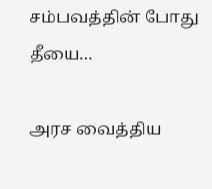சம்பவத்தின் போது தீயை…

அரச வைத்திய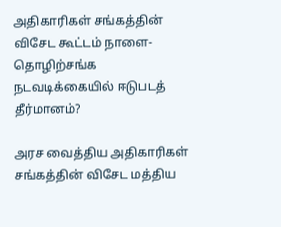அதிகாரிகள் சங்கத்தின் விசேட கூட்டம் நாளை- தொழிற்சங்க நடவடிக்கையில் ஈடுபடத் தீர்மானம்?

அரச வைத்திய அதிகாரிகள் சங்கத்தின் விசேட மத்திய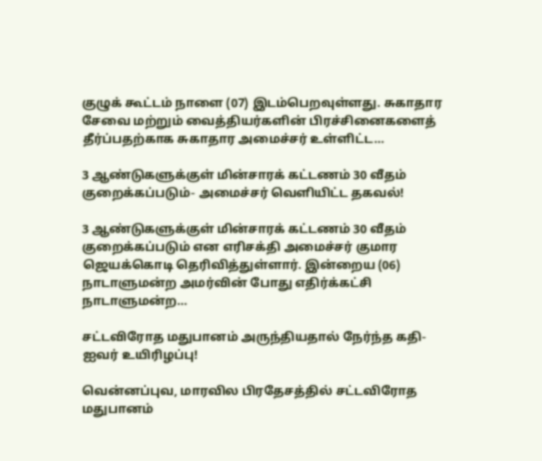குழுக் கூட்டம் நாளை (07) இடம்பெறவுள்ளது. சுகாதார சேவை மற்றும் வைத்தியர்களின் பிரச்சினைகளைத் தீர்ப்பதற்காக சுகாதார அமைச்சர் உள்ளிட்ட…

3 ஆண்டுகளுக்குள் மின்சாரக் கட்டணம் 30 வீதம் குறைக்கப்படும்- அமைச்சர் வெளியிட்ட தகவல்!

3 ஆண்டுகளுக்குள் மின்சாரக் கட்டணம் 30 வீதம் குறைக்கப்படும் என எரிசக்தி அமைச்சர் குமார ஜெயக்கொடி தெரிவித்துள்ளார். இன்றைய (06) நாடாளுமன்ற அமர்வின் போது எதிர்க்கட்சி நாடாளுமன்ற…

சட்டவிரோத மதுபானம் அருந்தியதால் நேர்ந்த கதி- ஐவர் உயிரிழப்பு!

வென்னப்புவ, மாரவில பிரதேசத்தில் சட்டவிரோத மதுபானம்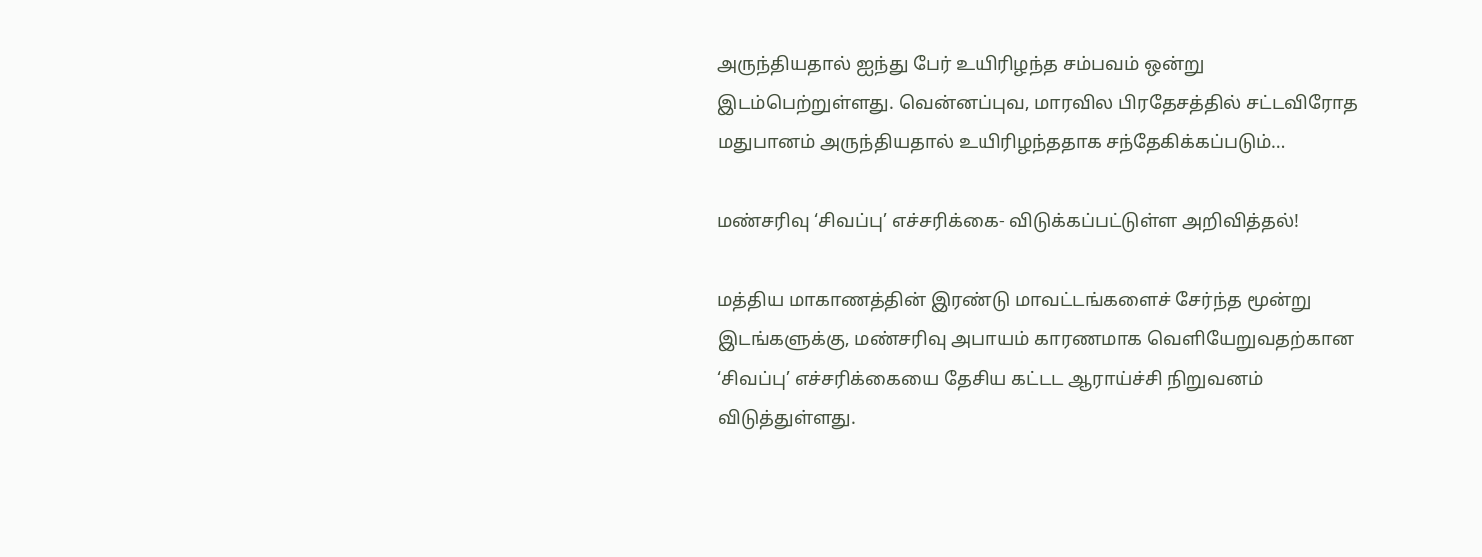அருந்தியதால் ஐந்து பேர் உயிரிழந்த சம்பவம் ஒன்று இடம்பெற்றுள்ளது. வென்னப்புவ, மாரவில பிரதேசத்தில் சட்டவிரோத மதுபானம் அருந்தியதால் உயிரிழந்ததாக சந்தேகிக்கப்படும்…

மண்சரிவு ‘சிவப்பு’ எச்சரிக்கை- விடுக்கப்பட்டுள்ள அறிவித்தல்!

மத்திய மாகாணத்தின் இரண்டு மாவட்டங்களைச் சேர்ந்த மூன்று இடங்களுக்கு, மண்சரிவு அபாயம் காரணமாக வெளியேறுவதற்கான ‘சிவப்பு’ எச்சரிக்கையை தேசிய கட்டட ஆராய்ச்சி நிறுவனம் விடுத்துள்ளது.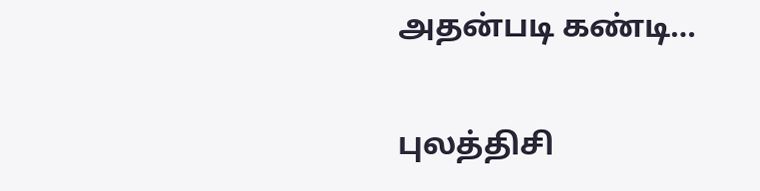அதன்படி கண்டி…

புலத்திசி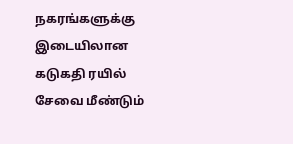நகரங்களுக்கு இடையிலான கடுகதி ரயில் சேவை மீண்டும்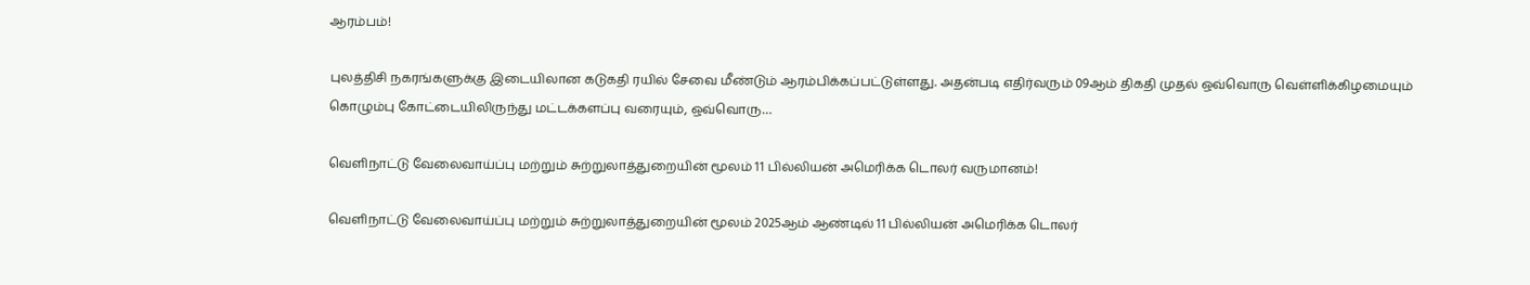ஆரம்பம்!

புலத்திசி நகரங்களுக்கு இடையிலான கடுகதி ரயில் சேவை மீண்டும் ஆரம்பிக்கப்பட்டுள்ளது. அதன்படி எதிர்வரும் 09ஆம் திகதி முதல் ஒவ்வொரு வெள்ளிக்கிழமையும் கொழும்பு கோட்டையிலிருந்து மட்டக்களப்பு வரையும், ஒவ்வொரு…

வெளிநாட்டு வேலைவாய்ப்பு மற்றும் சுற்றுலாத்துறையின் மூலம் 11 பில்லியன் அமெரிக்க டொலர் வருமானம்!

வெளிநாட்டு வேலைவாய்ப்பு மற்றும் சுற்றுலாத்துறையின் மூலம் 2025ஆம் ஆண்டில் 11 பில்லியன் அமெரிக்க டொலர்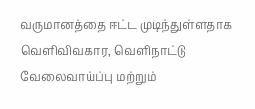வருமானத்தை ஈட்ட முடிந்துள்ளதாக வௌிவிவகார, வெளிநாட்டு வேலைவாய்ப்பு மற்றும்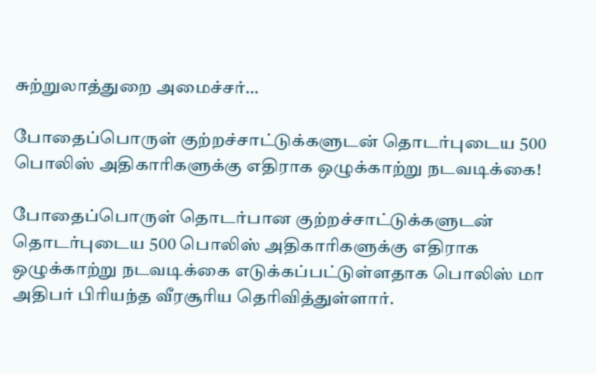சுற்றுலாத்துறை அமைச்சர்…

போதைப்பொருள் குற்றச்சாட்டுக்களுடன் தொடர்புடைய 500 பொலிஸ் அதிகாரிகளுக்கு எதிராக ஒழுக்காற்று நடவடிக்கை!

போதைப்பொருள் தொடர்பான குற்றச்சாட்டுக்களுடன் தொடர்புடைய 500 பொலிஸ் அதிகாரிகளுக்கு எதிராக ஒழுக்காற்று நடவடிக்கை எடுக்கப்பட்டுள்ளதாக பொலிஸ் மா அதிபர் பிரியந்த வீரசூரிய தெரிவித்துள்ளார்.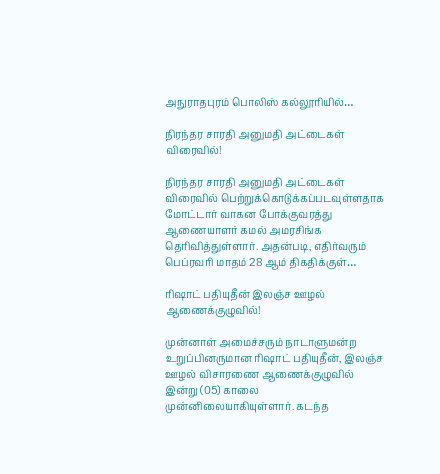அநுராதபுரம் பொலிஸ் கல்லூரியில்…

நிரந்தர சாரதி அனுமதி அட்டைகள் விரைவில்!

நிரந்தர சாரதி அனுமதி அட்டைகள் விரைவில் பெற்றுக்கொடுக்கப்படவுள்ளதாக மோட்டார் வாகன போக்குவரத்து ஆணையாளர் கமல் அமரசிங்க தெரிவித்துள்ளார். அதன்படி, எதிர்வரும் பெப்ரவரி மாதம் 28 ஆம் திகதிக்குள்…

ரிஷாட் பதியுதீன் இலஞ்ச ஊழல் ஆணைக்குழுவில்!

முன்னாள் அமைச்சரும் நாடாளுமன்ற உறுப்பினருமான ரிஷாட் பதியுதீன், இலஞ்ச ஊழல் விசாரணை ஆணைக்குழுவில் இன்று (05) காலை முன்னிலையாகியுள்ளார். கடந்த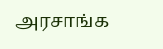அரசாங்க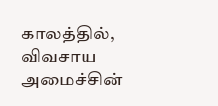காலத்தில், விவசாய அமைச்சின்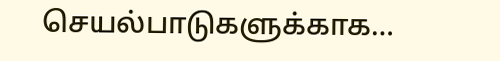செயல்பாடுகளுக்காக…